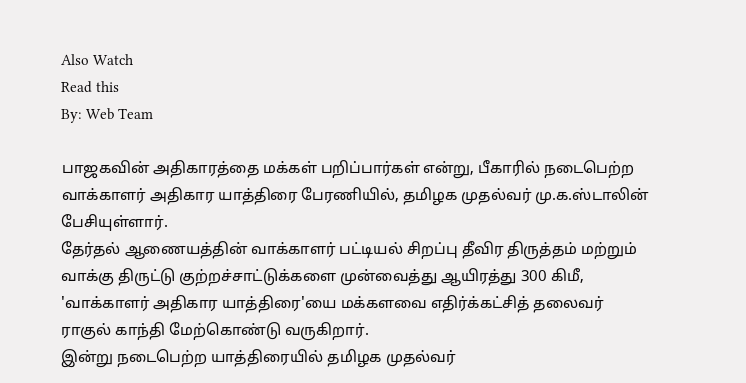Also Watch
Read this
By: Web Team

பாஜகவின் அதிகாரத்தை மக்கள் பறிப்பார்கள் என்று, பீகாரில் நடைபெற்ற வாக்காளர் அதிகார யாத்திரை பேரணியில், தமிழக முதல்வர் மு.க.ஸ்டாலின் பேசியுள்ளார்.
தேர்தல் ஆணையத்தின் வாக்காளர் பட்டியல் சிறப்பு தீவிர திருத்தம் மற்றும் வாக்கு திருட்டு குற்றச்சாட்டுக்களை முன்வைத்து ஆயிரத்து 300 கிமீ, 'வாக்காளர் அதிகார யாத்திரை'யை மக்களவை எதிர்க்கட்சித் தலைவர் ராகுல் காந்தி மேற்கொண்டு வருகிறார்.
இன்று நடைபெற்ற யாத்திரையில் தமிழக முதல்வர்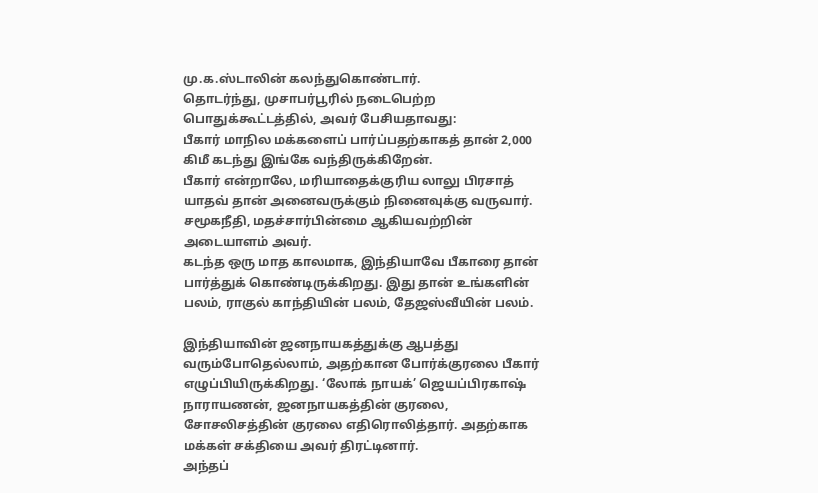மு.க.ஸ்டாலின் கலந்துகொண்டார்.
தொடர்ந்து, முசாபர்பூரில் நடைபெற்ற பொதுக்கூட்டத்தில், அவர் பேசியதாவது:
பீகார் மாநில மக்களைப் பார்ப்பதற்காகத் தான் 2,000 கிமீ கடந்து இங்கே வந்திருக்கிறேன்.
பீகார் என்றாலே, மரியாதைக்குரிய லாலு பிரசாத் யாதவ் தான் அனைவருக்கும் நினைவுக்கு வருவார். சமூகநீதி, மதச்சார்பின்மை ஆகியவற்றின் அடையாளம் அவர்.
கடந்த ஒரு மாத காலமாக, இந்தியாவே பீகாரை தான் பார்த்துக் கொண்டிருக்கிறது. இது தான் உங்களின் பலம், ராகுல் காந்தியின் பலம், தேஜஸ்வீயின் பலம்.

இந்தியாவின் ஜனநாயகத்துக்கு ஆபத்து வரும்போதெல்லாம், அதற்கான போர்க்குரலை பீகார் எழுப்பியிருக்கிறது. ‘லோக் நாயக்’ ஜெயப்பிரகாஷ் நாராயணன், ஜனநாயகத்தின் குரலை, சோசலிசத்தின் குரலை எதிரொலித்தார். அதற்காக மக்கள் சக்தியை அவர் திரட்டினார்.
அந்தப்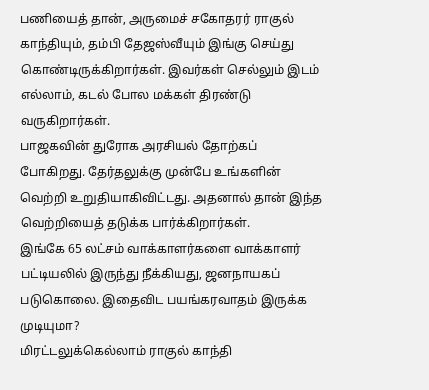பணியைத் தான், அருமைச் சகோதரர் ராகுல் காந்தியும், தம்பி தேஜஸ்வீயும் இங்கு செய்து கொண்டிருக்கிறார்கள். இவர்கள் செல்லும் இடம் எல்லாம், கடல் போல மக்கள் திரண்டு வருகிறார்கள்.
பாஜகவின் துரோக அரசியல் தோற்கப் போகிறது. தேர்தலுக்கு முன்பே உங்களின் வெற்றி உறுதியாகிவிட்டது. அதனால் தான் இந்த வெற்றியைத் தடுக்க பார்க்கிறார்கள்.
இங்கே 65 லட்சம் வாக்காளர்களை வாக்காளர் பட்டியலில் இருந்து நீக்கியது, ஜனநாயகப் படுகொலை. இதைவிட பயங்கரவாதம் இருக்க முடியுமா?
மிரட்டலுக்கெல்லாம் ராகுல் காந்தி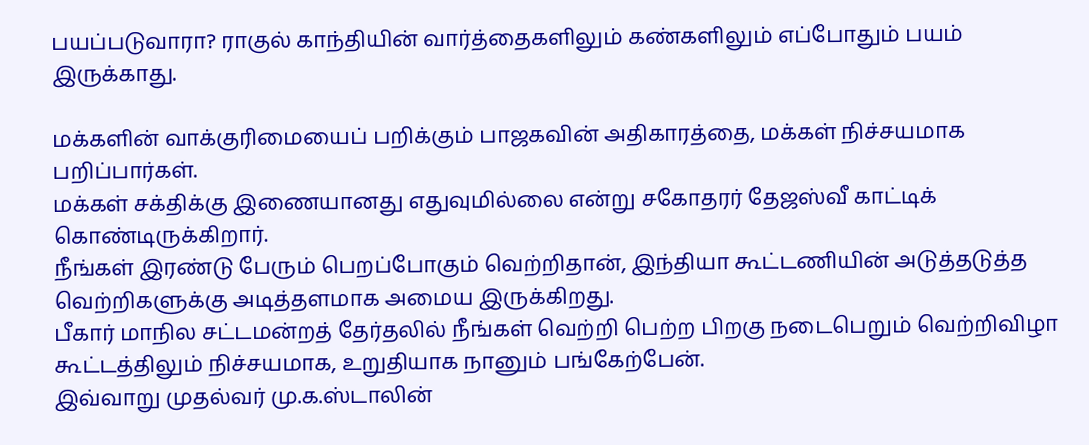பயப்படுவாரா? ராகுல் காந்தியின் வார்த்தைகளிலும் கண்களிலும் எப்போதும் பயம் இருக்காது.

மக்களின் வாக்குரிமையைப் பறிக்கும் பாஜகவின் அதிகாரத்தை, மக்கள் நிச்சயமாக பறிப்பார்கள்.
மக்கள் சக்திக்கு இணையானது எதுவுமில்லை என்று சகோதரர் தேஜஸ்வீ காட்டிக் கொண்டிருக்கிறார்.
நீங்கள் இரண்டு பேரும் பெறப்போகும் வெற்றிதான், இந்தியா கூட்டணியின் அடுத்தடுத்த வெற்றிகளுக்கு அடித்தளமாக அமைய இருக்கிறது.
பீகார் மாநில சட்டமன்றத் தேர்தலில் நீங்கள் வெற்றி பெற்ற பிறகு நடைபெறும் வெற்றிவிழா கூட்டத்திலும் நிச்சயமாக, உறுதியாக நானும் பங்கேற்பேன்.
இவ்வாறு முதல்வர் மு.க.ஸ்டாலின்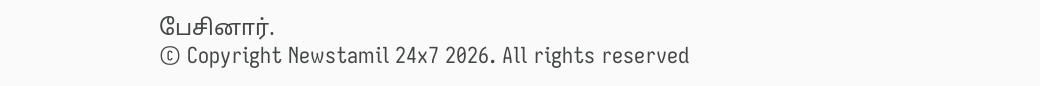பேசினார்.
© Copyright Newstamil 24x7 2026. All rights reserved